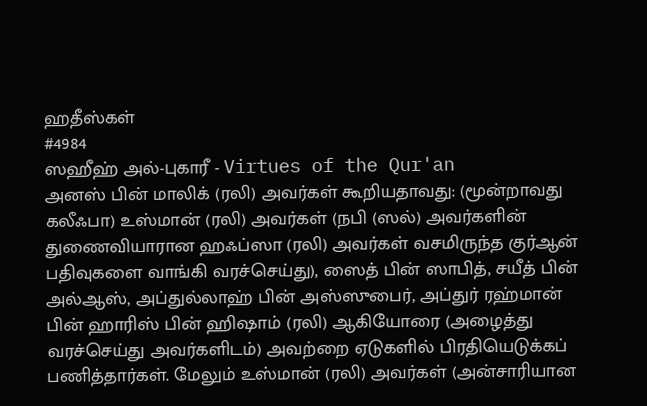ஹதீஸ்கள்
#4984
ஸஹீஹ் அல்-புகாரீ - Virtues of the Qur'an
அனஸ் பின் மாலிக் (ரலி) அவர்கள் கூறியதாவது: (மூன்றாவது கலீஃபா) உஸ்மான் (ரலி) அவர்கள் (நபி (ஸல்) அவர்களின் துணைவியாரான ஹஃப்ஸா (ரலி) அவர்கள் வசமிருந்த குர்ஆன் பதிவுகளை வாங்கி வரச்செய்து), ஸைத் பின் ஸாபித், சயீத் பின் அல்ஆஸ், அப்துல்லாஹ் பின் அஸ்ஸுபைர், அப்துர் ரஹ்மான் பின் ஹாரிஸ் பின் ஹிஷாம் (ரலி) ஆகியோரை (அழைத்து வரச்செய்து அவர்களிடம்) அவற்றை ஏடுகளில் பிரதியெடுக்கப் பணித்தார்கள். மேலும் உஸ்மான் (ரலி) அவர்கள் (அன்சாரியான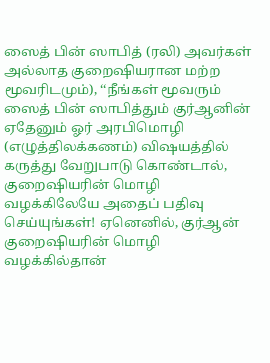ஸைத் பின் ஸாபித் (ரலி) அவர்கள் அல்லாத குறைஷியரான மற்ற மூவரிடமும்), ‘‘நீங்கள் மூவரும் ஸைத் பின் ஸாபித்தும் குர்ஆனின் ஏதேனும் ஓர் அரபிமொழி (எழுத்திலக்கணம்) விஷயத்தில் கருத்து வேறுபாடு கொண்டால், குறைஷியரின் மொழி வழக்கிலேயே அதைப் பதிவு செய்யுங்கள்! ஏனெனில், குர்ஆன் குறைஷியரின் மொழி வழக்கில்தான்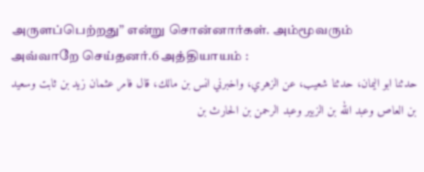அருளப்பெற்றது” என்று சொன்னார்கள். அம்மூவரும் அவ்வாறே செய்தனர்.6 அத்தியாயம் :
حدثنا ابو اليمان، حدثنا شعيب، عن الزهري، واخبرني انس بن مالك، قال فامر عثمان زيد بن ثابت وسعيد بن العاص وعبد الله بن الزبير وعبد الرحمن بن الحارث بن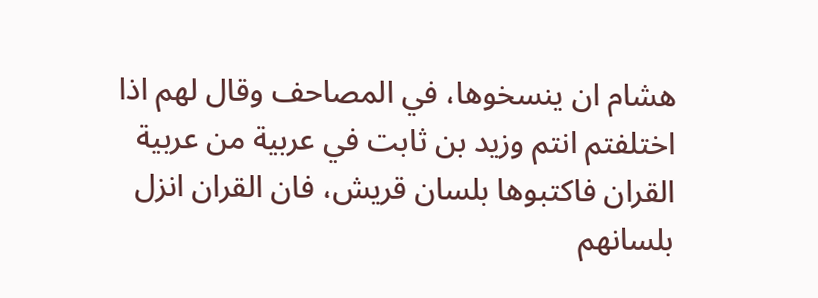هشام ان ينسخوها، في المصاحف وقال لهم اذا اختلفتم انتم وزيد بن ثابت في عربية من عربية القران فاكتبوها بلسان قريش، فان القران انزل بلسانهم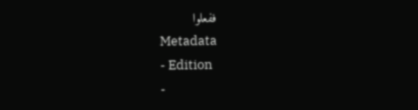ففعلوا
Metadata
- Edition
-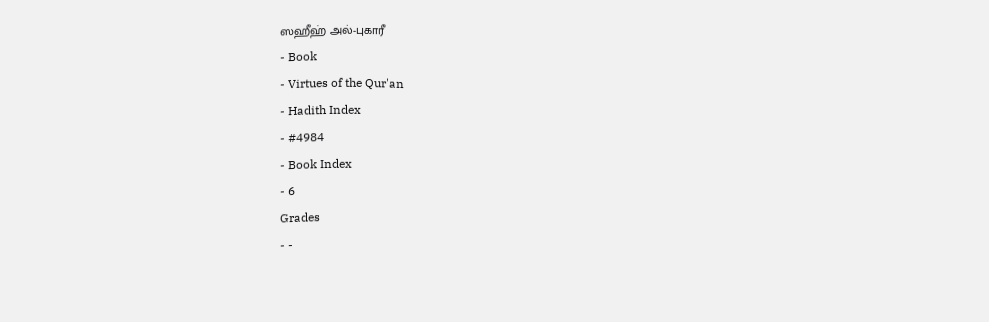ஸஹீஹ் அல்-புகாரீ
- Book
- Virtues of the Qur'an
- Hadith Index
- #4984
- Book Index
- 6
Grades
- -